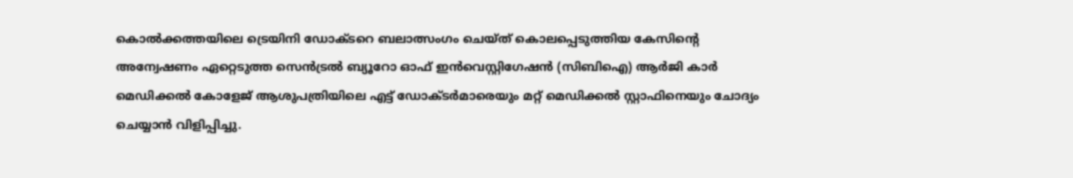കൊൽക്കത്തയിലെ ട്രെയിനി ഡോക്ടറെ ബലാത്സംഗം ചെയ്ത് കൊലപ്പെടുത്തിയ കേസിൻ്റെ അന്വേഷണം ഏറ്റെടുത്ത സെൻട്രൽ ബ്യൂറോ ഓഫ് ഇൻവെസ്റ്റിഗേഷൻ (സിബിഐ) ആർജി കാർ മെഡിക്കൽ കോളേജ് ആശുപത്രിയിലെ എട്ട് ഡോക്ടർമാരെയും മറ്റ് മെഡിക്കൽ സ്റ്റാഫിനെയും ചോദ്യം ചെയ്യാൻ വിളിപ്പിച്ചു.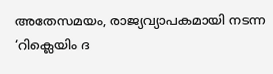അതേസമയം, രാജ്യവ്യാപകമായി നടന്ന ‘റിക്ലെയിം ദ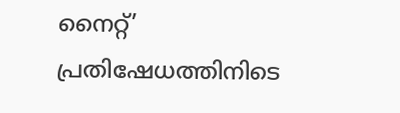നൈറ്റ്’ പ്രതിഷേധത്തിനിടെ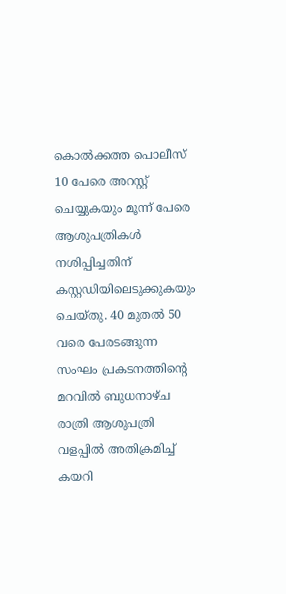കൊൽക്കത്ത പൊലീസ് 10 പേരെ അറസ്റ്റ് ചെയ്യുകയും മൂന്ന് പേരെ ആശുപത്രികൾ നശിപ്പിച്ചതിന് കസ്റ്റഡിയിലെടുക്കുകയും ചെയ്തു. 40 മുതൽ 50 വരെ പേരടങ്ങുന്ന സംഘം പ്രകടനത്തിൻ്റെ മറവിൽ ബുധനാഴ്ച രാത്രി ആശുപത്രി വളപ്പിൽ അതിക്രമിച്ച് കയറി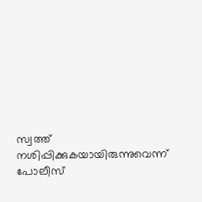സ്വത്ത് നശിപ്പിക്കുകയായിരുന്നുവെന്ന് പോലീസ്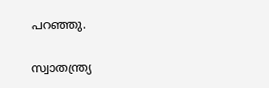പറഞ്ഞു.

സ്വാതന്ത്ര്യ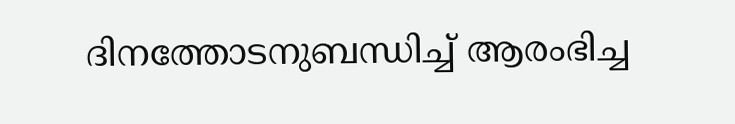ദിനത്തോടനുബന്ധിച്ച് ആരംഭിച്ച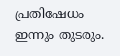പ്രതിഷേധം ഇന്നും തുടരും.